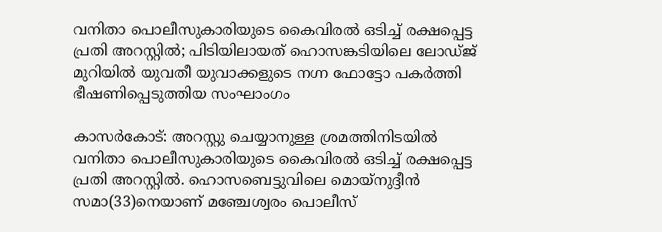വനിതാ പൊലീസുകാരിയുടെ കൈവിരല്‍ ഒടിച്ച് രക്ഷപ്പെട്ട പ്രതി അറസ്റ്റില്‍; പിടിയിലായത് ഹൊസങ്കടിയിലെ ലോഡ്ജ് മുറിയില്‍ യുവതീ യുവാക്കളുടെ നഗ്ന ഫോട്ടോ പകര്‍ത്തി ഭീഷണിപ്പെടുത്തിയ സംഘാംഗം

കാസര്‍കോട്: അറസ്റ്റു ചെയ്യാനുള്ള ശ്രമത്തിനിടയില്‍ വനിതാ പൊലീസുകാരിയുടെ കൈവിരല്‍ ഒടിച്ച് രക്ഷപ്പെട്ട പ്രതി അറസ്റ്റില്‍. ഹൊസബെട്ടുവിലെ മൊയ്‌നുദ്ദീന്‍ സമാ(33)നെയാണ് മഞ്ചേശ്വരം പൊലീസ്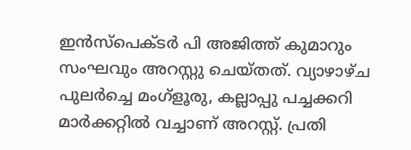ഇന്‍സ്‌പെക്ടര്‍ പി അജിത്ത് കുമാറും സംഘവും അറസ്റ്റു ചെയ്തത്. വ്യാഴാഴ്ച പുലര്‍ച്ചെ മംഗ്‌ളൂരു, കല്ലാപ്പു പച്ചക്കറി മാര്‍ക്കറ്റില്‍ വച്ചാണ് അറസ്റ്റ്. പ്രതി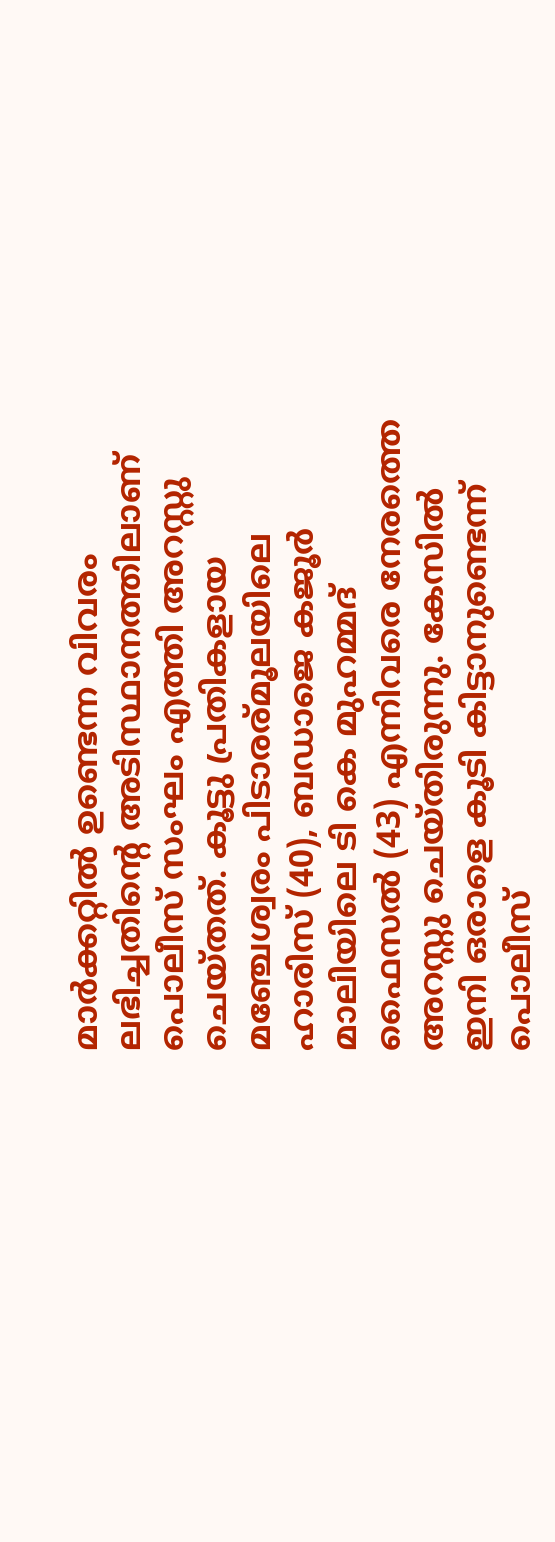മാര്‍ക്കറ്റില്‍ ഉണ്ടെന്ന വിവരം ലഭിച്ചതിന്റെ അടിസ്ഥാനത്തിലാണ് പൊലീസ് സംഘം എത്തി അറസ്റ്റു ചെയ്തത്. കൂട്ടു പ്രതികളായ മഞ്ചേശ്വരം പിടാരര്മൂലയിലെ ഹാരിസ് (40), ബഡാജെ കജൂര്‍ മാലിയിലെ ടി കെ മുഹമ്മദ് ഫൈസല്‍ (43) എന്നിവരെ നേരത്തെ അറസ്റ്റു ചെയ്തിരുന്നു. കേസില്‍ ഇനി ഒരാളെ കൂടി കിട്ടാനുണ്ടെന്ന് പൊലീസ്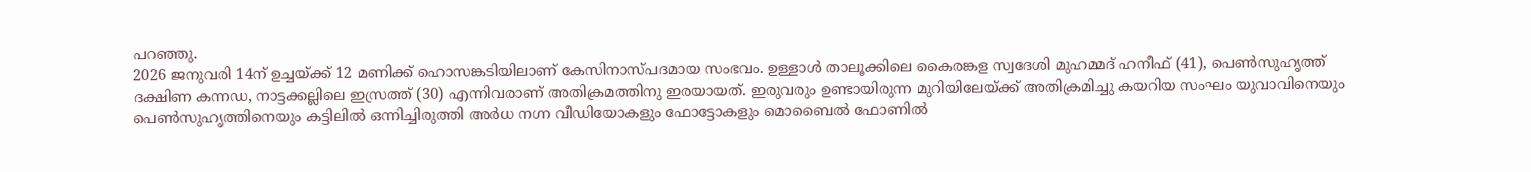പറഞ്ഞു.
2026 ജനുവരി 14ന് ഉച്ചയ്ക്ക് 12 മണിക്ക് ഹൊസങ്കടിയിലാണ് കേസിനാസ്പദമായ സംഭവം. ഉള്ളാള്‍ താലൂക്കിലെ കൈരങ്കള സ്വദേശി മുഹമ്മദ് ഹനീഫ് (41), പെണ്‍സുഹൃത്ത് ദക്ഷിണ കന്നഡ, നാട്ടക്കല്ലിലെ ഇസ്രത്ത് (30) എന്നിവരാണ് അതിക്രമത്തിനു ഇരയായത്. ഇരുവരും ഉണ്ടായിരുന്ന മുറിയിലേയ്ക്ക് അതിക്രമിച്ചു കയറിയ സംഘം യുവാവിനെയും പെണ്‍സുഹൃത്തിനെയും കട്ടിലില്‍ ഒന്നിച്ചിരുത്തി അര്‍ധ നഗ്ന വീഡിയോകളും ഫോട്ടോകളും മൊബൈല്‍ ഫോണില്‍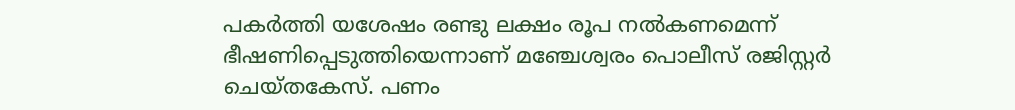പകര്‍ത്തി യശേഷം രണ്ടു ലക്ഷം രൂപ നല്‍കണമെന്ന് ഭീഷണിപ്പെടുത്തിയെന്നാണ് മഞ്ചേശ്വരം പൊലീസ് രജിസ്റ്റര്‍ ചെയ്തകേസ്. പണം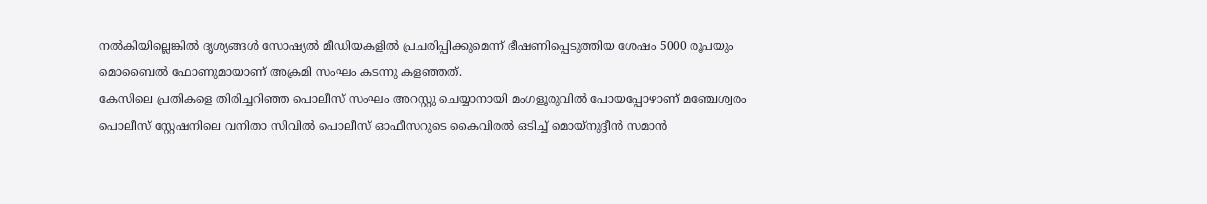നല്‍കിയില്ലെങ്കില്‍ ദൃശ്യങ്ങള്‍ സോഷ്യല്‍ മീഡിയകളില്‍ പ്രചരിപ്പിക്കുമെന്ന് ഭീഷണിപ്പെടുത്തിയ ശേഷം 5000 രൂപയും മൊബൈല്‍ ഫോണുമായാണ് അക്രമി സംഘം കടന്നു കളഞ്ഞത്.
കേസിലെ പ്രതികളെ തിരിച്ചറിഞ്ഞ പൊലീസ് സംഘം അറസ്റ്റു ചെയ്യാനായി മംഗളൂരുവില്‍ പോയപ്പോഴാണ് മഞ്ചേശ്വരം പൊലീസ് സ്റ്റേഷനിലെ വനിതാ സിവില്‍ പൊലീസ് ഓഫീസറുടെ കൈവിരല്‍ ഒടിച്ച് മൊയ്‌നുദ്ദീന്‍ സമാന്‍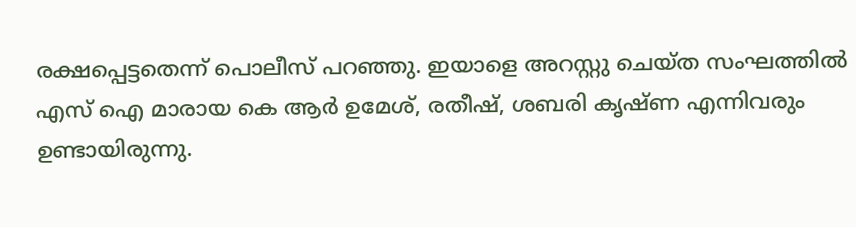രക്ഷപ്പെട്ടതെന്ന് പൊലീസ് പറഞ്ഞു. ഇയാളെ അറസ്റ്റു ചെയ്ത സംഘത്തില്‍ എസ് ഐ മാരായ കെ ആര്‍ ഉമേശ്, രതീഷ്, ശബരി കൃഷ്ണ എന്നിവരും ഉണ്ടായിരുന്നു.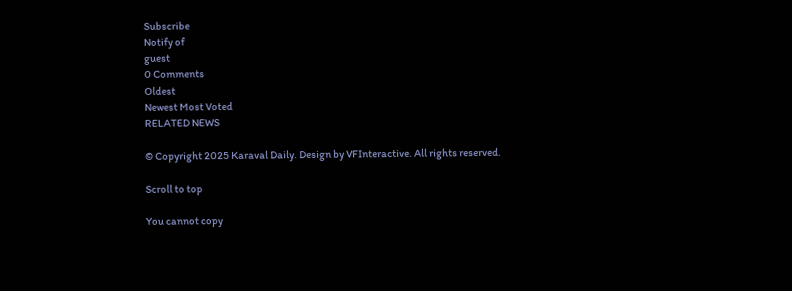Subscribe
Notify of
guest
0 Comments
Oldest
Newest Most Voted
RELATED NEWS

© Copyright 2025 Karaval Daily. Design by VFInteractive. All rights reserved.

Scroll to top

You cannot copy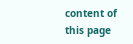content of this page